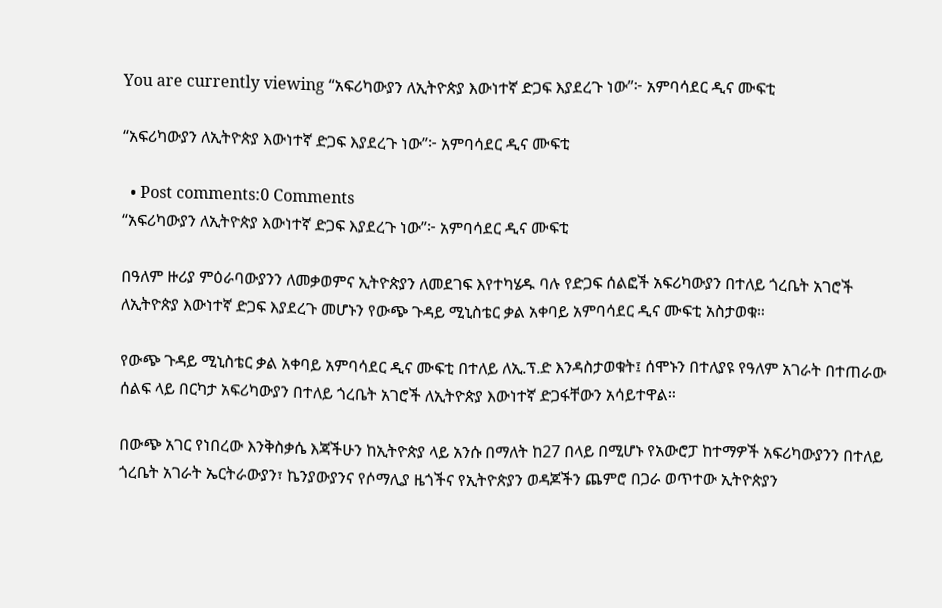You are currently viewing “አፍሪካውያን ለኢትዮጵያ እውነተኛ ድጋፍ እያደረጉ ነው”፦ አምባሳደር ዲና ሙፍቲ

“አፍሪካውያን ለኢትዮጵያ እውነተኛ ድጋፍ እያደረጉ ነው”፦ አምባሳደር ዲና ሙፍቲ

  • Post comments:0 Comments
“አፍሪካውያን ለኢትዮጵያ እውነተኛ ድጋፍ እያደረጉ ነው”፦ አምባሳደር ዲና ሙፍቲ

በዓለም ዙሪያ ምዕራባውያንን ለመቃወምና ኢትዮጵያን ለመደገፍ እየተካሄዱ ባሉ የድጋፍ ሰልፎች አፍሪካውያን በተለይ ጎረቤት አገሮች ለኢትዮጵያ እውነተኛ ድጋፍ እያደረጉ መሆኑን የውጭ ጉዳይ ሚኒስቴር ቃል አቀባይ አምባሳደር ዲና ሙፍቲ አስታወቁ።

የውጭ ጉዳይ ሚኒስቴር ቃል አቀባይ አምባሳደር ዲና ሙፍቲ በተለይ ለኢ.ፕ.ድ እንዳስታወቁት፤ ሰሞኑን በተለያዩ የዓለም አገራት በተጠራው ሰልፍ ላይ በርካታ አፍሪካውያን በተለይ ጎረቤት አገሮች ለኢትዮጵያ እውነተኛ ድጋፋቸውን አሳይተዋል።

በውጭ አገር የነበረው እንቅስቃሴ እጃችሁን ከኢትዮጵያ ላይ አንሱ በማለት ከ27 በላይ በሚሆኑ የአውሮፓ ከተማዎች አፍሪካውያንን በተለይ ጎረቤት አገራት ኤርትራውያን፣ ኬንያውያንና የሶማሊያ ዜጎችና የኢትዮጵያን ወዳጆችን ጨምሮ በጋራ ወጥተው ኢትዮጵያን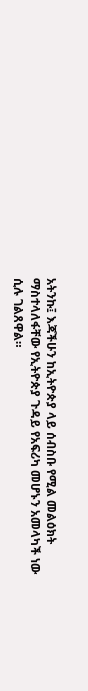አትንኩ፤ እጃችሁን ከኢትዮጵያ ላይ ሰብስቡ የሚል መልዕክት ማስተላለፋቸው የኢትዮጵያ ጉዳይ የአፍሪካ መሆኑን አመላካች ነው ሲሉ ገልጸዋል።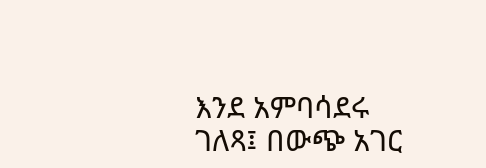እንደ አምባሳደሩ ገለጻ፤ በውጭ አገር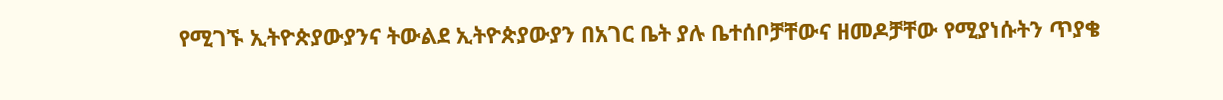የሚገኙ ኢትዮጵያውያንና ትውልደ ኢትዮጵያውያን በአገር ቤት ያሉ ቤተሰቦቻቸውና ዘመዶቻቸው የሚያነሱትን ጥያቄ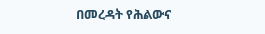በመረዳት የሕልውና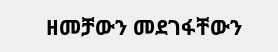ዘመቻውን መደገፋቸውን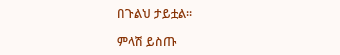በጉልህ ታይቷል።

ምላሽ ይስጡ